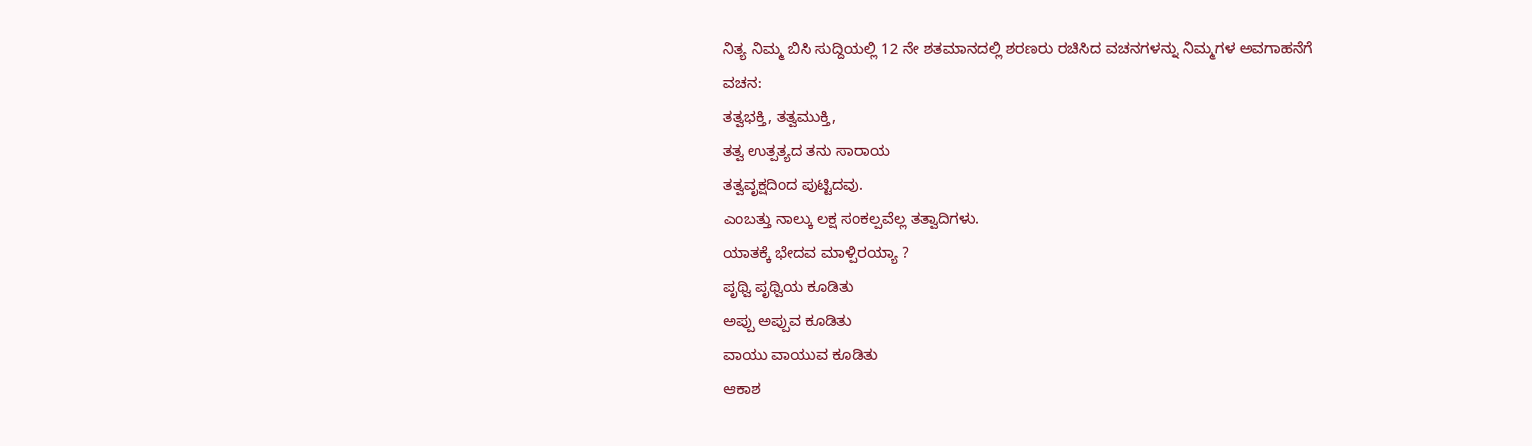ನಿತ್ಯ ನಿಮ್ಮ ಬಿಸಿ ಸುದ್ದಿಯಲ್ಲಿ 12 ನೇ ಶತಮಾನದಲ್ಲಿ ಶರಣರು ರಚಿಸಿದ ವಚನಗಳನ್ನು ನಿಮ್ಮಗಳ ಅವಗಾಹನೆಗೆ
ವಚನ:
ತತ್ವಭಕ್ತಿ, ತತ್ವಮುಕ್ತಿ,
ತತ್ವ ಉತ್ಪತ್ಯದ ತನು ಸಾರಾಯ
ತತ್ವವೃಕ್ಷದಿಂದ ಪುಟ್ಟಿದವು.
ಎಂಬತ್ತು ನಾಲ್ಕು ಲಕ್ಷ ಸಂಕಲ್ಪವೆಲ್ಲ ತತ್ವಾದಿಗಳು.
ಯಾತಕ್ಕೆ ಭೇದವ ಮಾಳ್ಪಿರಯ್ಯಾ ?
ಪೃಥ್ವಿ ಪೃಥ್ವಿಯ ಕೂಡಿತು
ಅಪ್ಪು ಅಪ್ಪುವ ಕೂಡಿತು
ವಾಯು ವಾಯುವ ಕೂಡಿತು
ಆಕಾಶ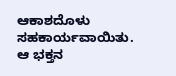ಆಕಾಶದೊಳು ಸಹಕಾರ್ಯವಾಯಿತು.
ಆ ಭಕ್ತನ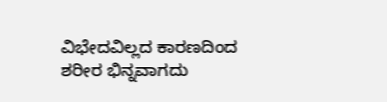ವಿಭೇದವಿಲ್ಲದ ಕಾರಣದಿಂದ
ಶರೀರ ಭಿನ್ನವಾಗದು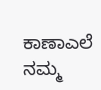ಕಾಣಾಎಲೆ ನಮ್ಮ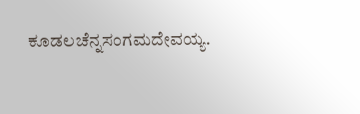ಕೂಡಲಚೆನ್ನಸಂಗಮದೇವಯ್ಯ.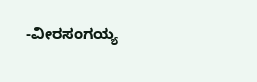-ವೀರಸಂಗಯ್ಯ